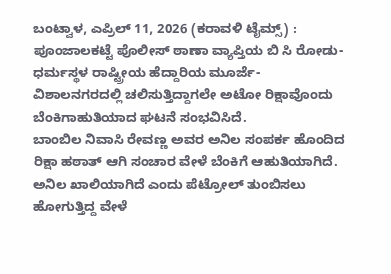ಬಂಟ್ವಾಳ, ಎಪ್ರಿಲ್ 11, 2026 (ಕರಾವಳಿ ಟೈಮ್ಸ್) : ಪೂಂಜಾಲಕಟ್ಟೆ ಪೊಲೀಸ್ ಠಾಣಾ ವ್ಯಾಪ್ತಿಯ ಬಿ ಸಿ ರೋಡು-ಧರ್ಮಸ್ಥಳ ರಾಷ್ಟ್ರೀಯ ಹೆದ್ದಾರಿಯ ಮೂರ್ಜೆ-ವಿಶಾಲನಗರದಲ್ಲಿ ಚಲಿಸುತ್ತಿದ್ದಾಗಲೇ ಅಟೋ ರಿಕ್ಷಾವೊಂದು ಬೆಂಕಿಗಾಹುತಿಯಾದ ಘಟನೆ ಸಂಭವಿಸಿದೆ.
ಬಾಂಬಿಲ ನಿವಾಸಿ ರೇವಣ್ಣ ಅವರ ಅನಿಲ ಸಂಪರ್ಕ ಹೊಂದಿದ ರಿಕ್ಷಾ ಹಠಾತ್ ಆಗಿ ಸಂಚಾರ ವೇಳೆ ಬೆಂಕಿಗೆ ಆಹುತಿಯಾಗಿದೆ. ಅನಿಲ ಖಾಲಿಯಾಗಿದೆ ಎಂದು ಪೆಟ್ರೋಲ್ ತುಂಬಿಸಲು ಹೋಗುತ್ತಿದ್ದ ವೇಳೆ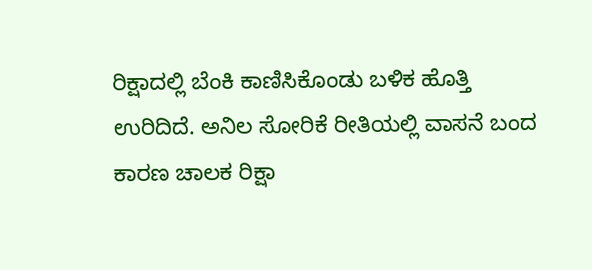ರಿಕ್ಷಾದಲ್ಲಿ ಬೆಂಕಿ ಕಾಣಿಸಿಕೊಂಡು ಬಳಿಕ ಹೊತ್ತಿ ಉರಿದಿದೆ. ಅನಿಲ ಸೋರಿಕೆ ರೀತಿಯಲ್ಲಿ ವಾಸನೆ ಬಂದ ಕಾರಣ ಚಾಲಕ ರಿಕ್ಷಾ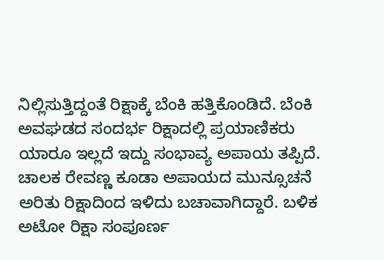ನಿಲ್ಲಿಸುತ್ತಿದ್ದಂತೆ ರಿಕ್ಷಾಕ್ಕೆ ಬೆಂಕಿ ಹತ್ತಿಕೊಂಡಿದೆ. ಬೆಂಕಿ ಅವಘಡದ ಸಂದರ್ಭ ರಿಕ್ಷಾದಲ್ಲಿ ಪ್ರಯಾಣಿಕರು ಯಾರೂ ಇಲ್ಲದೆ ಇದ್ದು ಸಂಭಾವ್ಯ ಅಪಾಯ ತಪ್ಪಿದೆ. ಚಾಲಕ ರೇವಣ್ಣ ಕೂಡಾ ಅಪಾಯದ ಮುನ್ಸೂಚನೆ ಅರಿತು ರಿಕ್ಷಾದಿಂದ ಇಳಿದು ಬಚಾವಾಗಿದ್ದಾರೆ. ಬಳಿಕ ಅಟೋ ರಿಕ್ಷಾ ಸಂಪೂರ್ಣ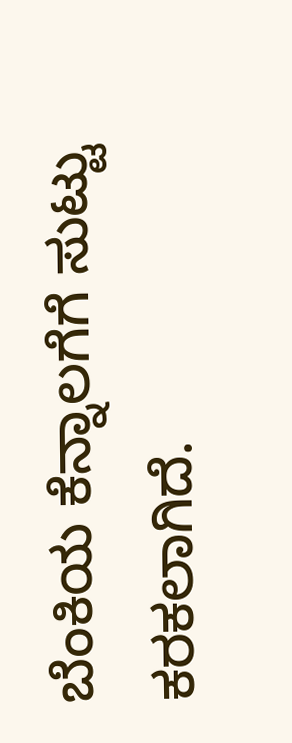ಬೆಂಕಿಯ ಕೆನ್ನಾಲಗೆಗೆ ಸುಟ್ಟು ಕರಕಲಾಗಿದೆ.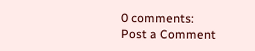0 comments:
Post a Comment